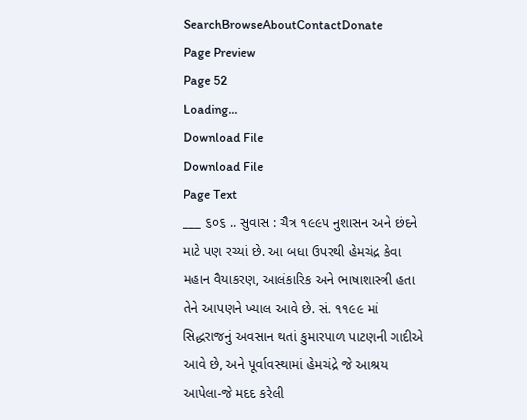SearchBrowseAboutContactDonate
Page Preview
Page 52
Loading...
Download File
Download File
Page Text
___ ૬૦૬ .. સુવાસ : ચૈત્ર ૧૯૯૫ નુશાસન અને છંદને માટે પણ રચ્યાં છે. આ બધા ઉપરથી હેમચંદ્ર કેવા મહાન વૈયાકરણ, આલંકારિક અને ભાષાશાસ્ત્રી હતા તેને આપણને ખ્યાલ આવે છે. સં. ૧૧૯૯ માં સિદ્ધરાજનું અવસાન થતાં કુમારપાળ પાટણની ગાદીએ આવે છે, અને પૂર્વાવસ્થામાં હેમચંદ્રે જે આશ્રય આપેલા-જે મદદ કરેલી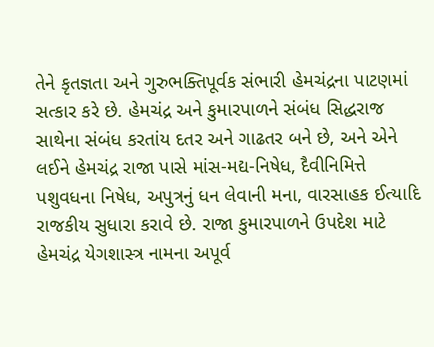તેને કૃતજ્ઞતા અને ગુરુભક્તિપૂર્વક સંભારી હેમચંદ્રના પાટણમાં સત્કાર કરે છે. હેમચંદ્ર અને કુમારપાળને સંબંધ સિદ્ધરાજ સાથેના સંબંધ કરતાંય દતર અને ગાઢતર બને છે, અને એને લઈને હેમચંદ્ર રાજા પાસે માંસ-મદ્ય-નિષેધ, દૈવીનિમિત્તે પશુવધના નિષેધ, અપુત્રનું ધન લેવાની મના, વારસાહક ઈત્યાદિ રાજકીય સુધારા કરાવે છે. રાજા કુમારપાળને ઉપદેશ માટે હેમચંદ્ર યેગશાસ્ત્ર નામના અપૂર્વ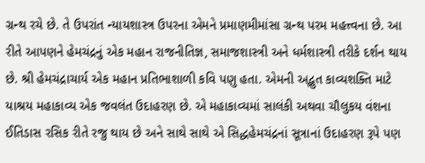ગ્રન્થ રચે છે. તે ઉપરાંત ન્યાયશાસ્ત્ર ઉપરના એમને પ્રમાણમીમાંસા ગ્રન્થ પરમ મહત્ત્વના છે. આ રીતે આપણને હેમચંદ્રનું એક મહાન રાજનીતિજ્ઞ, સમાજશાસ્ત્રી અને ધર્મશાસ્ત્રી તરીકે દર્શન થાય છે. શ્રી હેમચંદ્રાચાર્ય એક મહાન પ્રતિભાશાળી કવિ પણુ હતા. એમની અદ્ભુત કાવ્યશક્તિ માટે યાશ્રય મહાકાવ્ય એક જવલંત ઉદાહરણ છે. એ મહાકાવ્યમાં સાલંકી અથવા ચૌલુકય વંશના ઈતિડાસ રસિક રીતે રજુ થાય છે અને સાથે સાથે એ સિદ્ધહેમચંદ્રનાં સૂત્રાનાં ઉદાહરણ રૂપે પણ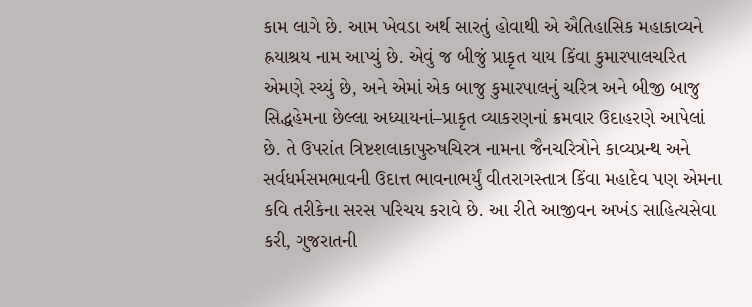કામ લાગે છે. આમ ખેવડા અર્થ સારતું હોવાથી એ ઐતિહાસિક મહાકાવ્યને હ્રયાશ્રય નામ આપ્યું છે. એવું જ બીજું પ્રાકૃત યાય કિંવા કુમારપાલચરિત એમણે રચ્યું છે, અને એમાં એક બાજુ કુમારપાલનું ચરિત્ર અને બીજી બાજુ સિદ્ધહેમના છેલ્લા અધ્યાયનાં–પ્રાકૃત વ્યાકરણનાં ક્રમવાર ઉદાહરણે આપેલાં છે. તે ઉપરાંત ત્રિષ્ટશલાકાપુરુષચિરત્ર નામના જૈનચરિત્રોને કાવ્યપ્રન્થ અને સર્વધર્મસમભાવની ઉદાત્ત ભાવનાભર્યું વીતરાગસ્તાત્ર કિંવા મહાદેવ પણ એમના કવિ તરીકેના સરસ પરિચય કરાવે છે. આ રીતે આજીવન અખંડ સાહિત્યસેવા કરી, ગુજરાતની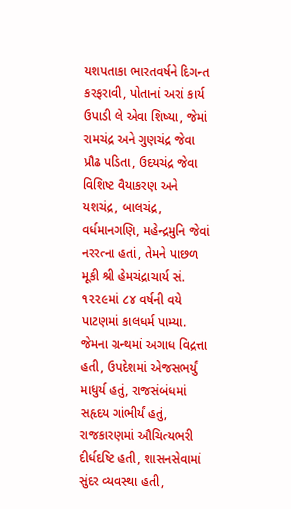યશપતાકા ભારતવર્ષને દિગન્ત કરફરાવી, પોતાનાં અરાં કાર્ય ઉપાડી લે એવા શિષ્યા, જેમાં રામચંદ્ર અને ગુણચંદ્ર જેવા પ્રૌઢ પડિતા, ઉદયચંદ્ર જેવા વિશિષ્ટ વૈયાકરણ અને યશચંદ્ર, બાલચંદ્ર, વર્ધમાનગણિ, મહેન્દ્રમુનિ જેવાં નરરત્ના હતાં, તેમને પાછળ મૂકી શ્રી હેમચંદ્રાચાર્ય સં. ૧૨૨૯માં ૮૪ વર્ષની વયે પાટણમાં કાલધર્મ પામ્યા. જેમના ગ્રન્થમાં અગાધ વિદ્રત્તા હતી, ઉપદેશમાં એજસભર્યું માધુર્ય હતું, રાજસંબંધમાં સહૃદય ગાંભીર્યં હતું, રાજકારણમાં ઔચિત્યભરી દીર્ધદષ્ટિ હતી, શાસનસેવામાં સુંદર વ્યવસ્થા હતી,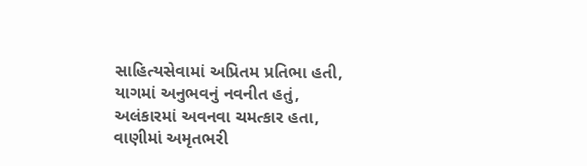સાહિત્યસેવામાં અપ્રિતમ પ્રતિભા હતી, યાગમાં અનુભવનું નવનીત હતું, અલંકારમાં અવનવા ચમત્કાર હતા, વાણીમાં અમૃતભરી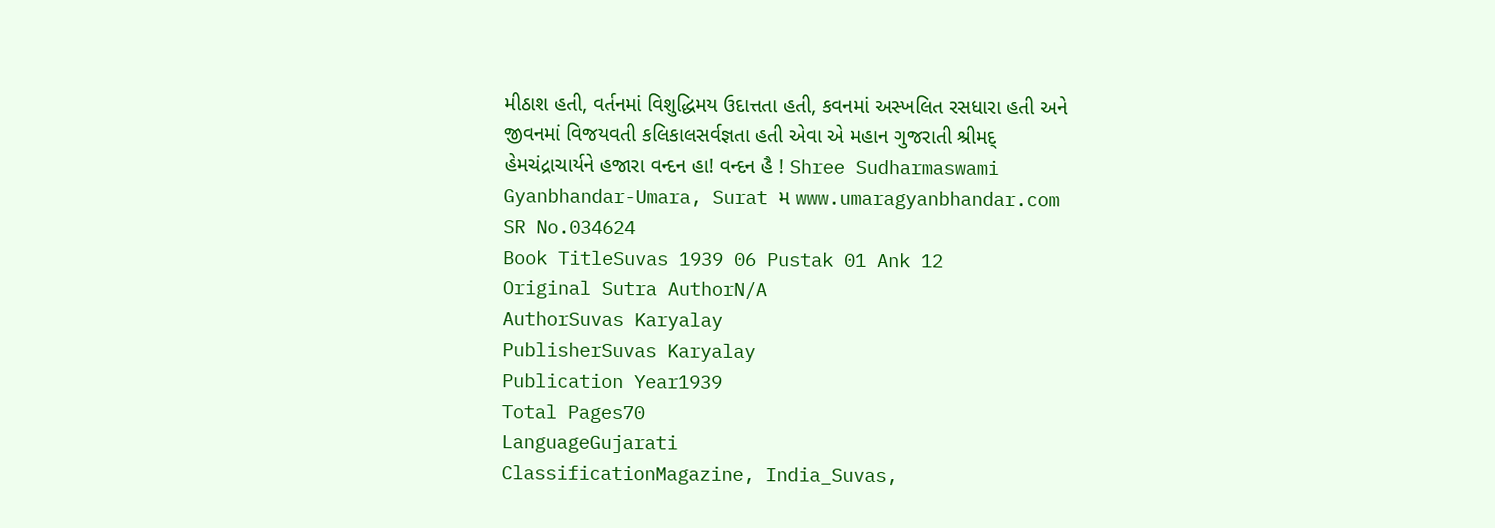મીઠાશ હતી, વર્તનમાં વિશુદ્ધિમય ઉદાત્તતા હતી, કવનમાં અસ્ખલિત રસધારા હતી અને જીવનમાં વિજયવતી કલિકાલસર્વજ્ઞતા હતી એવા એ મહાન ગુજરાતી શ્રીમદ્ હેમચંદ્રાચાર્યને હજારા વન્દન હા! વન્દન હૈ ! Shree Sudharmaswami Gyanbhandar-Umara, Surat મ www.umaragyanbhandar.com
SR No.034624
Book TitleSuvas 1939 06 Pustak 01 Ank 12
Original Sutra AuthorN/A
AuthorSuvas Karyalay
PublisherSuvas Karyalay
Publication Year1939
Total Pages70
LanguageGujarati
ClassificationMagazine, India_Suvas,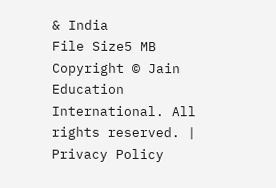& India
File Size5 MB
Copyright © Jain Education International. All rights reserved. | Privacy Policy